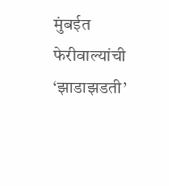मुंबईत फेरीवाल्यांची ‘झाडाझडती’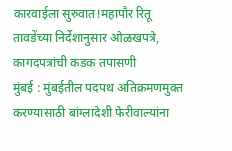कारवाईला सुरुवात!महापौर रितू तावडेंच्या निर्देशानुसार ओळखपत्रे, कागदपत्रांची कडक तपासणी
मुंबई : मुंबईतील पदपथ अतिक्रमणमुक्त करण्यासाठी बांग्लादेशी फेरीवाल्यांना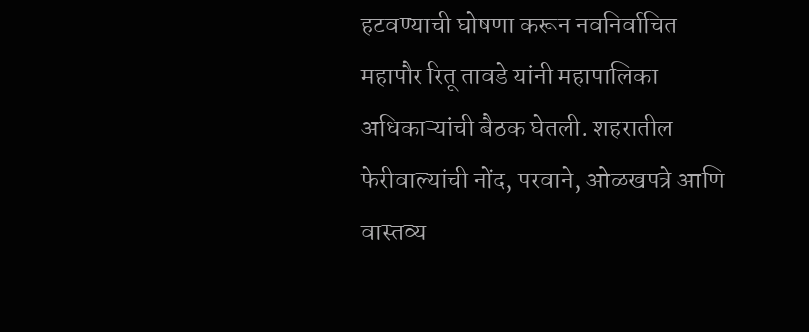हटवण्याची घोषणा करून नवनिर्वाचित महापौर रितू तावडे यांनी महापालिका अधिकाऱ्यांची बैठक घेतली. शहरातील फेरीवाल्यांची नोंद, परवाने, ओळखपत्रे आणि वास्तव्य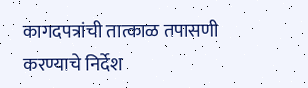कागदपत्रांची तात्काळ तपासणी करण्याचे निर्देश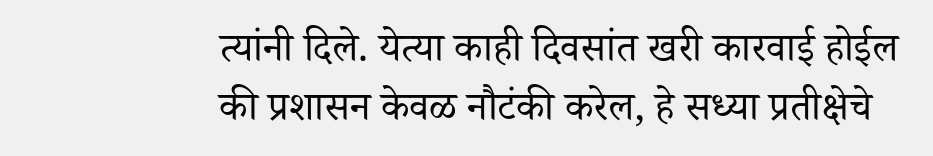त्यांनी दिले. येत्या काही दिवसांत खरी कारवाई होईल की प्रशासन केवळ नौटंकी करेल, हे सध्या प्रतीक्षेचे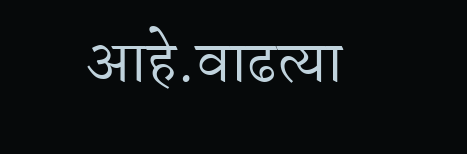आहे.वाढत्या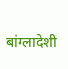बांग्लादेशी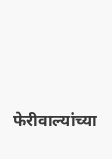फेरीवाल्यांच्या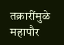तक्रारींमुळे महापौर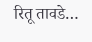रितू तावडे…